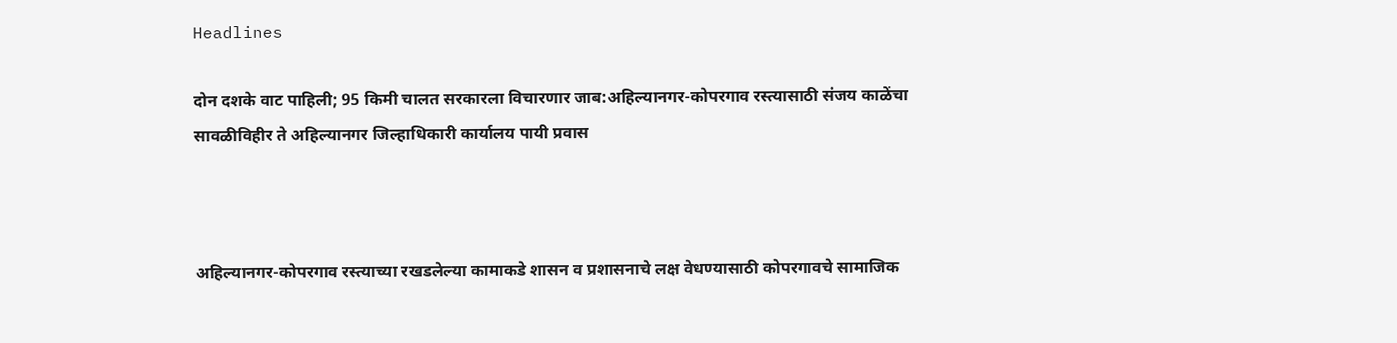Headlines

दोन दशके वाट पाहिली; 95 किमी चालत सरकारला विचारणार जाब:अहिल्यानगर-कोपरगाव रस्त्यासाठी संजय काळेंचा सावळीविहीर ते अहिल्यानगर जिल्हाधिकारी कार्यालय पायी प्रवास



अहिल्यानगर-कोपरगाव रस्त्याच्या रखडलेल्या कामाकडे शासन व प्रशासनाचे लक्ष वेधण्यासाठी कोपरगावचे सामाजिक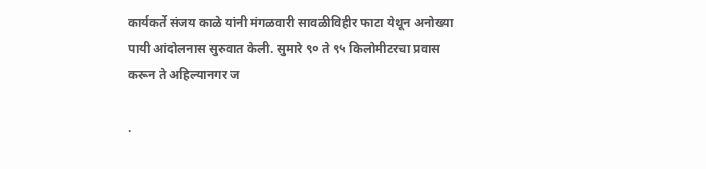कार्यकर्ते संजय काळे यांनी मंगळवारी सावळीविहीर फाटा येथून अनोख्या पायी आंदोलनास सुरुवात केली. सुमारे ९० ते ९५ किलोमीटरचा प्रवास करून ते अहिल्यानगर ज

.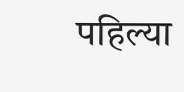पहिल्या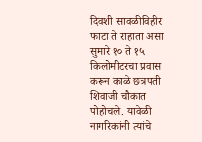दिवशी सावळीविहीर फाटा ते राहाता असा सुमारे १० ते १५ किलोमीटरचा प्रवास करून काळे छत्रपती शिवाजी चौकात पोहोचले. यावेळी नागरिकांनी त्यांचे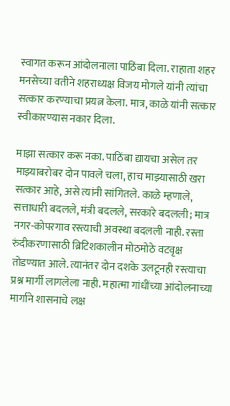स्वागत करून आंदोलनाला पाठिंबा दिला. राहाता शहर मनसेच्या वतीने शहराध्यक्ष विजय मोगले यांनी त्यांचा सत्कार करण्याचा प्रयत्न केला. मात्र, काळे यांनी सत्कार स्वीकारण्यास नकार दिला.

माझा सत्कार करू नका. पाठिंबा द्यायचा असेल तर माझ्याबरोबर दोन पावले चला, हाच माझ्यासाठी खरा सत्कार आहे, असे त्यांनी सांगितले. काळे म्हणाले, सत्ताधारी बदलले, मंत्री बदलले, सरकारे बदलली; मात्र नगर-कोपरगाव रस्त्याची अवस्था बदलली नाही. रस्ता रुंदीकरणासाठी ब्रिटिशकालीन मोठमोठे वटवृक्ष तोडण्यात आले. त्यानंतर दोन दशके उलटूनही रस्त्याचा प्रश्न मार्गी लागलेला नाही. महात्मा गांधींच्या आंदोलनाच्या मार्गाने शासनाचे लक्ष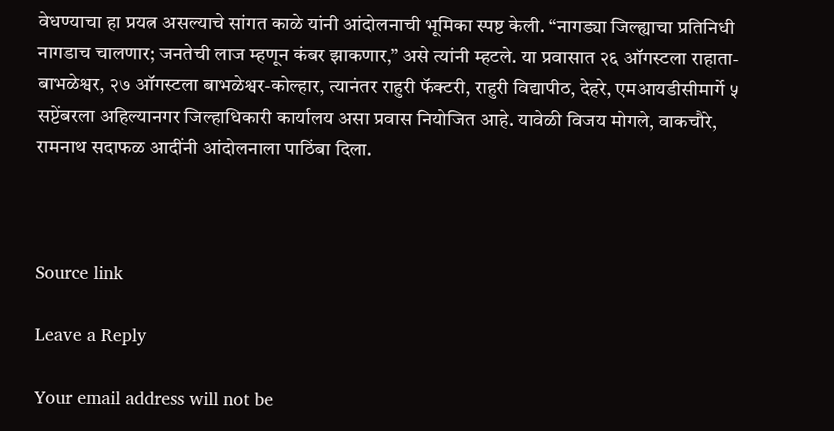वेधण्याचा हा प्रयत्न असल्याचे सांगत काळे यांनी आंदोलनाची भूमिका स्पष्ट केली. “नागड्या जिल्ह्याचा प्रतिनिधी नागडाच चालणार; जनतेची लाज म्हणून कंबर झाकणार,” असे त्यांनी म्हटले. या प्रवासात २६ ऑगस्टला राहाता-बाभळेश्वर, २७ ऑगस्टला बाभळेश्वर-कोल्हार, त्यानंतर राहुरी फॅक्टरी, राहुरी विद्यापीठ, देहरे, एमआयडीसीमार्गे ५ सप्टेंबरला अहिल्यानगर जिल्हाधिकारी कार्यालय असा प्रवास नियोजित आहे. यावेळी विजय मोगले, वाकचौरे, रामनाथ सदाफळ आदींनी आंदोलनाला पाठिंबा दिला.



Source link

Leave a Reply

Your email address will not be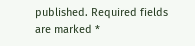published. Required fields are marked *